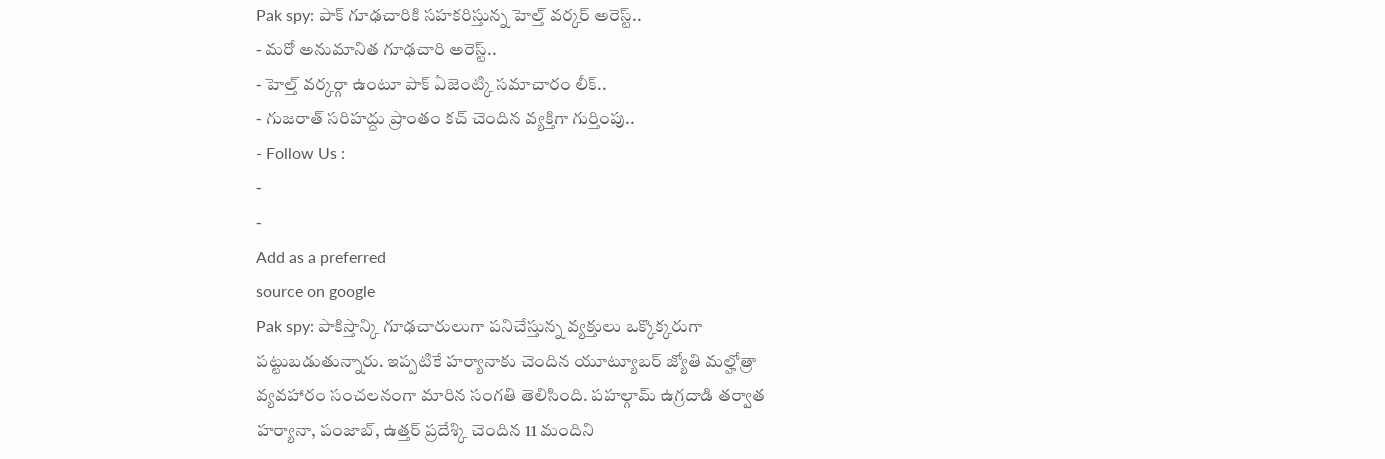Pak spy: పాక్ గూఢచారికి సహకరిస్తున్న హెల్త్ వర్కర్ అరెస్ట్..
- మరో అనుమానిత గూఢచారి అరెస్ట్..
- హెల్త్ వర్కర్గా ఉంటూ పాక్ ఏజెంట్కి సమాచారం లీక్..
- గుజరాత్ సరిహద్దు ప్రాంతం కచ్ చెందిన వ్యక్తిగా గుర్తింపు..
- Follow Us :
-
-
Add as a preferred
source on google
Pak spy: పాకిస్తాన్కి గూఢచారులుగా పనిచేస్తున్న వ్యక్తులు ఒక్కొక్కరుగా పట్టుబడుతున్నారు. ఇప్పటికే హర్యానాకు చెందిన యూట్యూబర్ జ్యోతి మల్హోత్రా వ్యవహారం సంచలనంగా మారిన సంగతి తెలిసింది. పహల్గామ్ ఉగ్రదాడి తర్వాత హర్యానా, పంజాబ్, ఉత్తర్ ప్రదేశ్కి చెందిన 11 మందిని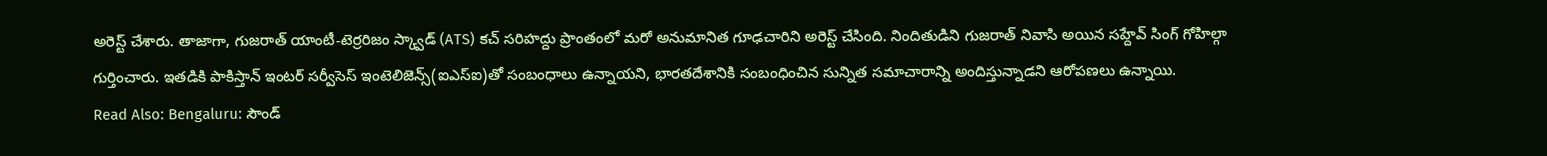అరెస్ట్ చేశారు. తాజాగా, గుజరాత్ యాంటీ-టెర్రరిజం స్క్వాడ్ (ATS) కచ్ సరిహద్దు ప్రాంతంలో మరో అనుమానిత గూఢచారిని అరెస్ట్ చేసింది. నిందితుడిని గుజరాత్ నివాసి అయిన సహ్దేవ్ సింగ్ గోహిల్గా గుర్తించారు. ఇతడికి పాకిస్తాన్ ఇంటర్ సర్వీసెస్ ఇంటెలిజెన్స్(ఐఎస్ఐ)తో సంబంధాలు ఉన్నాయని, భారతదేశానికి సంబంధించిన సున్నిత సమాచారాన్ని అందిస్తున్నాడని ఆరోపణలు ఉన్నాయి.
Read Also: Bengaluru: సౌండ్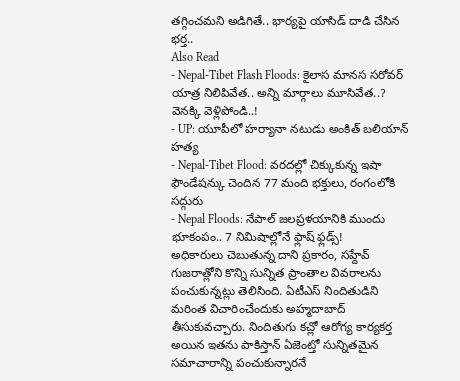తగ్గించమని అడిగితే.. భార్యపై యాసిడ్ దాడి చేసిన భర్త..
Also Read
- Nepal-Tibet Flash Floods: కైలాస మానస సరోవర్ యాత్ర నిలిపివేత.. అన్ని మార్గాలు మూసివేత..? వెనక్కి వెళ్లిపోండి..!
- UP: యూపీలో హర్యానా నటుడు అంకిత్ బలియాన్ హత్య
- Nepal-Tibet Flood: వరదల్లో చిక్కుకున్న ఇషా ఫౌండేషన్కు చెందిన 77 మంది భక్తులు, రంగంలోకి సద్గురు
- Nepal Floods: నేపాల్ జలప్రళయానికి ముందు భూకంపం.. 7 నిమిషాల్లోనే ఫ్లాష్ ఫ్లడ్స్!
అధికారులు చెబుతున్న దాని ప్రకారం, సహ్దేవ్ గుజరాత్లోని కొన్ని సున్నిత ప్రాంతాల వివరాలను పంచుకున్నట్లు తెలిసింది. ఏటీఎస్ నిందితుడిని మరింత విచారించేందుకు అహ్మదాబాద్ తీసుకువచ్చారు. నిందితుగు కచ్లో ఆరోగ్య కార్యకర్త అయిన ఇతను పాకిస్తాన్ ఏజెంట్తో సున్నితమైన సమాచారాన్ని పంచుకున్నారనే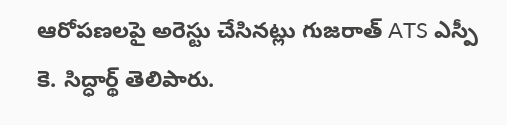ఆరోపణలపై అరెస్టు చేసినట్లు గుజరాత్ ATS ఎస్పీ కె. సిద్ధార్థ్ తెలిపారు.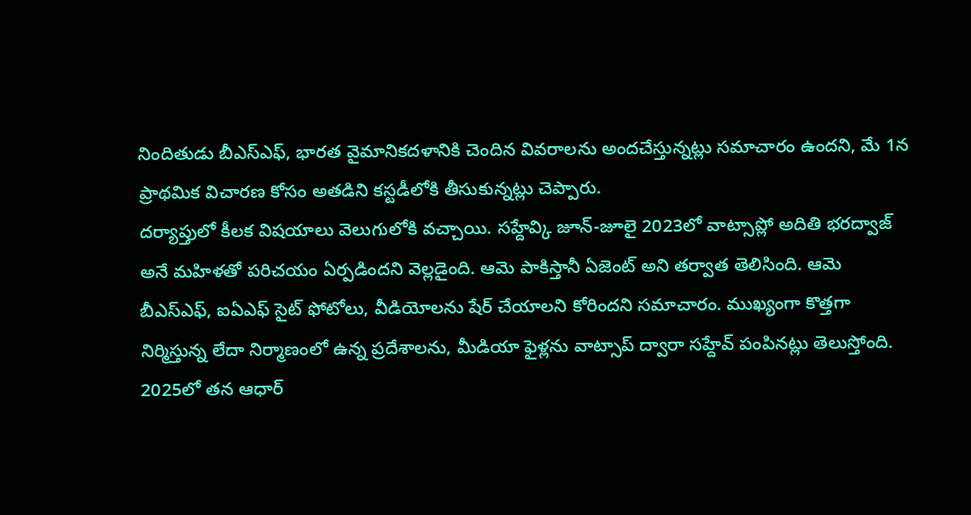నిందితుడు బీఎస్ఎఫ్, భారత వైమానికదళానికి చెందిన వివరాలను అందచేస్తున్నట్లు సమాచారం ఉందని, మే 1న ప్రాథమిక విచారణ కోసం అతడిని కస్టడీలోకి తీసుకున్నట్లు చెప్పారు.
దర్యాప్తులో కీలక విషయాలు వెలుగులోకి వచ్చాయి. సహ్దేవ్కి జూన్-జూలై 2023లో వాట్సాప్లో అదితి భరద్వాజ్ అనే మహిళతో పరిచయం ఏర్పడిందని వెల్లడైంది. ఆమె పాకిస్తానీ ఏజెంట్ అని తర్వాత తెలిసింది. ఆమె బీఎస్ఎఫ్, ఐఏఎఫ్ సైట్ ఫోటోలు, వీడియోలను షేర్ చేయాలని కోరిందని సమాచారం. ముఖ్యంగా కొత్తగా నిర్మిస్తున్న లేదా నిర్మాణంలో ఉన్న ప్రదేశాలను, మీడియా ఫైళ్లను వాట్సాప్ ద్వారా సహ్దేవ్ పంపినట్లు తెలుస్తోంది. 2025లో తన ఆధార్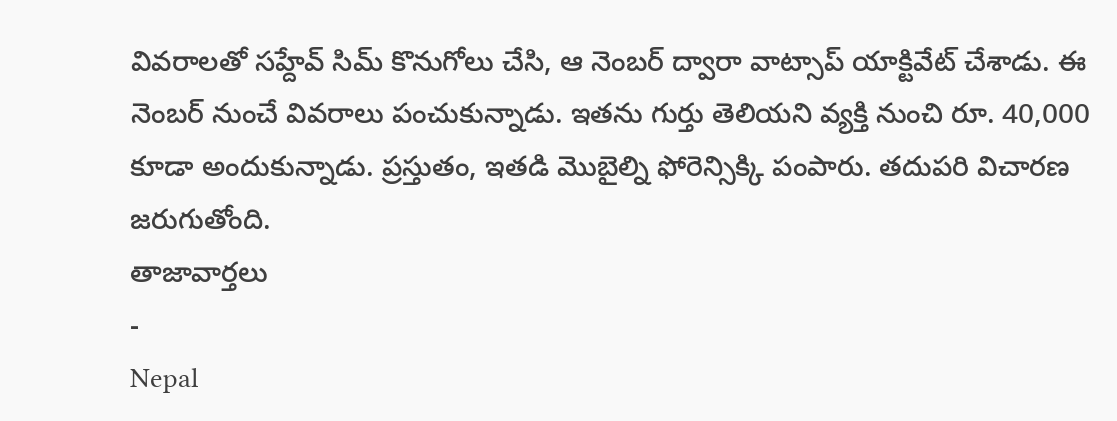వివరాలతో సహ్దేవ్ సిమ్ కొనుగోలు చేసి, ఆ నెంబర్ ద్వారా వాట్సాప్ యాక్టివేట్ చేశాడు. ఈ నెంబర్ నుంచే వివరాలు పంచుకున్నాడు. ఇతను గుర్తు తెలియని వ్యక్తి నుంచి రూ. 40,000 కూడా అందుకున్నాడు. ప్రస్తుతం, ఇతడి మొబైల్ని ఫోరెన్సిక్కి పంపారు. తదుపరి విచారణ జరుగుతోంది.
తాజావార్తలు
-
Nepal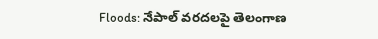Floods: నేపాల్ వరదలపై తెలంగాణ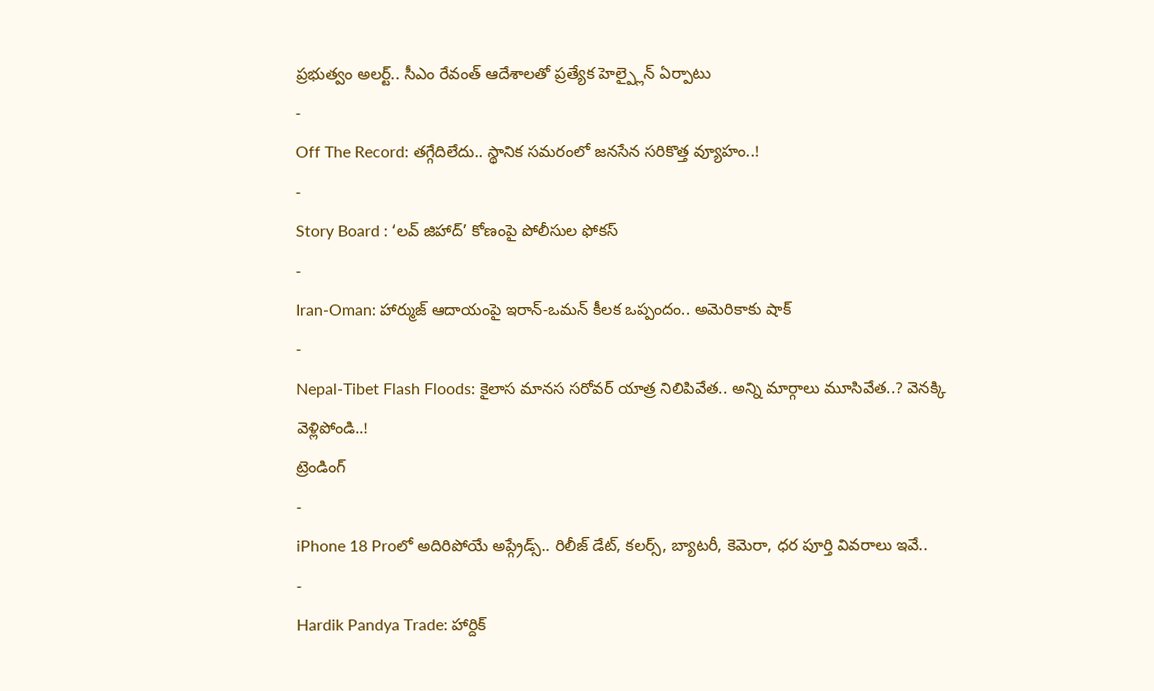ప్రభుత్వం అలర్ట్.. సీఎం రేవంత్ ఆదేశాలతో ప్రత్యేక హెల్ప్లైన్ ఏర్పాటు
-
Off The Record: తగ్గేదిలేదు.. స్థానిక సమరంలో జనసేన సరికొత్త వ్యూహం..!
-
Story Board : ‘లవ్ జిహాద్’ కోణంపై పోలీసుల ఫోకస్
-
Iran-Oman: హార్ముజ్ ఆదాయంపై ఇరాన్-ఒమన్ కీలక ఒప్పందం.. అమెరికాకు షాక్
-
Nepal-Tibet Flash Floods: కైలాస మానస సరోవర్ యాత్ర నిలిపివేత.. అన్ని మార్గాలు మూసివేత..? వెనక్కి వెళ్లిపోండి..!
ట్రెండింగ్
-
iPhone 18 Proలో అదిరిపోయే అప్గ్రేడ్స్.. రిలీజ్ డేట్, కలర్స్, బ్యాటరీ, కెమెరా, ధర పూర్తి వివరాలు ఇవే..
-
Hardik Pandya Trade: హార్దిక్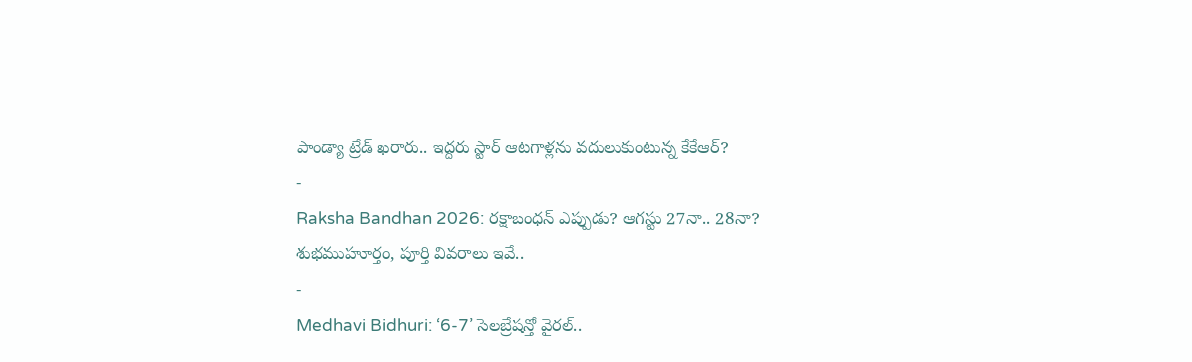పాండ్యా ట్రేడ్ ఖరారు.. ఇద్దరు స్టార్ ఆటగాళ్లను వదులుకుంటున్న కేకేఆర్?
-
Raksha Bandhan 2026: రక్షాబంధన్ ఎప్పుడు? ఆగస్టు 27నా.. 28నా? శుభముహూర్తం, పూర్తి వివరాలు ఇవే..
-
Medhavi Bidhuri: ‘6-7’ సెలబ్రేషన్తో వైరల్..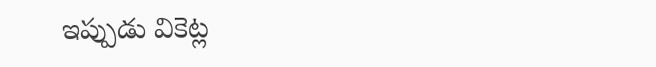ఇప్పుడు వికెట్ల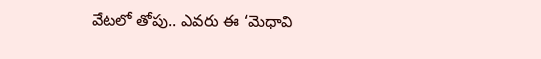వేటలో తోపు.. ఎవరు ఈ ‘మెధావి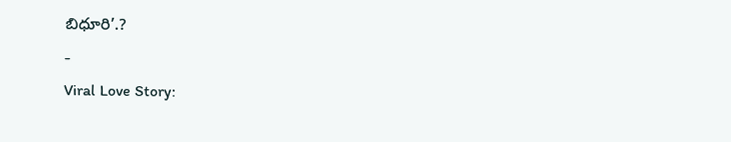బిధూరి’.?
-
Viral Love Story: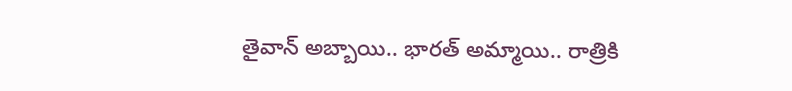తైవాన్ అబ్బాయి.. భారత్ అమ్మాయి.. రాత్రికి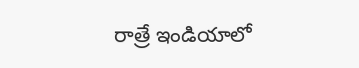రాత్రే ఇండియాలో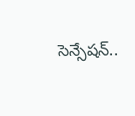సెన్సేషన్..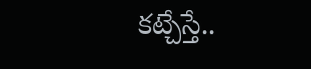కట్చేస్తే..